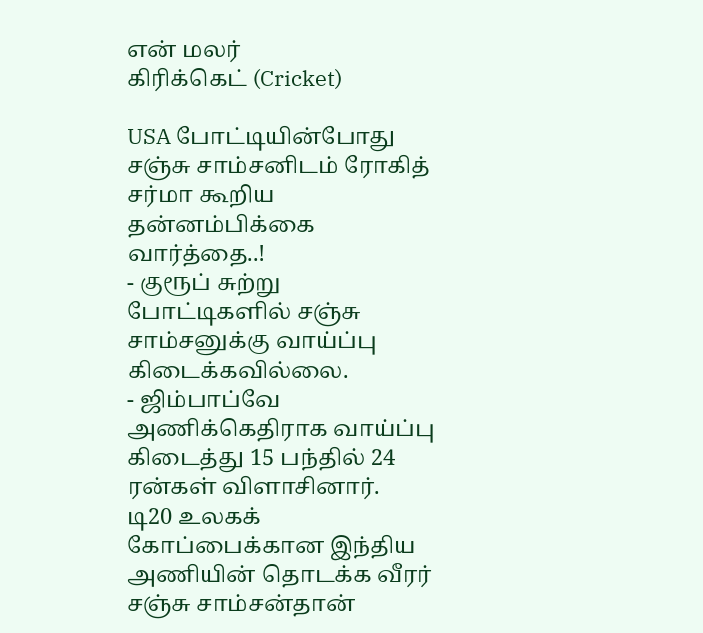என் மலர்
கிரிக்கெட் (Cricket)

USA போட்டியின்போது சஞ்சு சாம்சனிடம் ரோகித் சர்மா கூறிய தன்னம்பிக்கை வார்த்தை..!
- குரூப் சுற்று போட்டிகளில் சஞ்சு சாம்சனுக்கு வாய்ப்பு கிடைக்கவில்லை.
- ஜிம்பாப்வே அணிக்கெதிராக வாய்ப்பு கிடைத்து 15 பந்தில் 24 ரன்கள் விளாசினார்.
டி20 உலகக் கோப்பைக்கான இந்திய அணியின் தொடக்க வீரர் சஞ்சு சாம்சன்தான்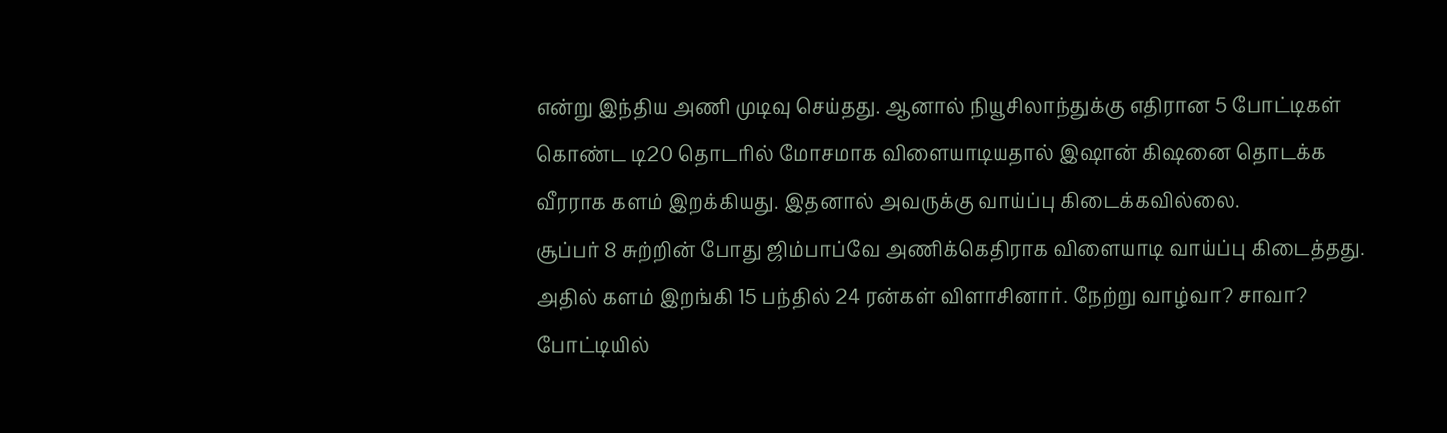என்று இந்திய அணி முடிவு செய்தது. ஆனால் நியூசிலாந்துக்கு எதிரான 5 போட்டிகள் கொண்ட டி20 தொடரில் மோசமாக விளையாடியதால் இஷான் கிஷனை தொடக்க வீரராக களம் இறக்கியது. இதனால் அவருக்கு வாய்ப்பு கிடைக்கவில்லை.
சூப்பர் 8 சுற்றின் போது ஜிம்பாப்வே அணிக்கெதிராக விளையாடி வாய்ப்பு கிடைத்தது. அதில் களம் இறங்கி 15 பந்தில் 24 ரன்கள் விளாசினார். நேற்று வாழ்வா? சாவா? போட்டியில்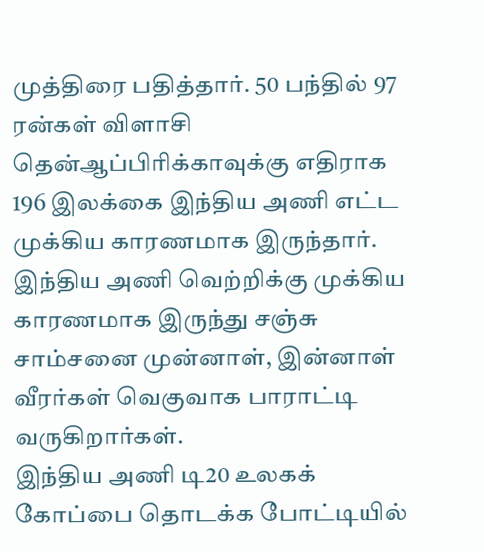முத்திரை பதித்தார். 50 பந்தில் 97 ரன்கள் விளாசி தென்ஆப்பிரிக்காவுக்கு எதிராக 196 இலக்கை இந்திய அணி எட்ட முக்கிய காரணமாக இருந்தார்.
இந்திய அணி வெற்றிக்கு முக்கிய காரணமாக இருந்து சஞ்சு சாம்சனை முன்னாள், இன்னாள் வீரர்கள் வெகுவாக பாராட்டி வருகிறார்கள்.
இந்திய அணி டி20 உலகக் கோப்பை தொடக்க போட்டியில்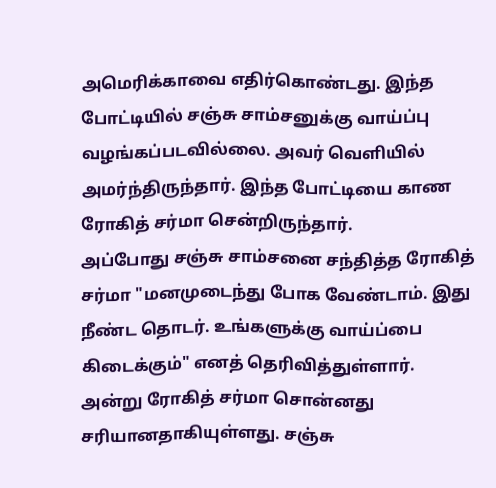அமெரிக்காவை எதிர்கொண்டது. இந்த போட்டியில் சஞ்சு சாம்சனுக்கு வாய்ப்பு வழங்கப்படவில்லை. அவர் வெளியில் அமர்ந்திருந்தார். இந்த போட்டியை காண ரோகித் சர்மா சென்றிருந்தார்.
அப்போது சஞ்சு சாம்சனை சந்தித்த ரோகித் சர்மா "மனமுடைந்து போக வேண்டாம். இது நீண்ட தொடர். உங்களுக்கு வாய்ப்பை கிடைக்கும்" எனத் தெரிவித்துள்ளார்.
அன்று ரோகித் சர்மா சொன்னது சரியானதாகியுள்ளது. சஞ்சு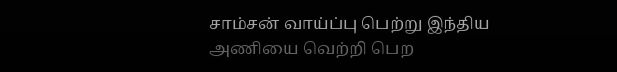சாம்சன் வாய்ப்பு பெற்று இந்திய அணியை வெற்றி பெற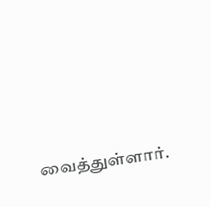வைத்துள்ளார்.